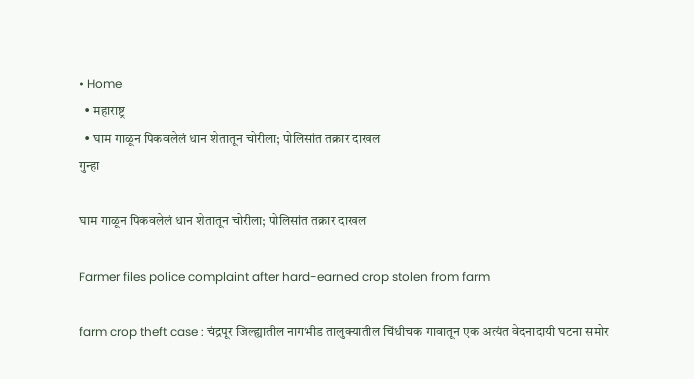• Home
  • महाराष्ट्र
  • घाम गाळून पिकवलेलं धान शेतातून चोरीला; पोलिसांत तक्रार दाखल
गुन्हा

घाम गाळून पिकवलेलं धान शेतातून चोरीला; पोलिसांत तक्रार दाखल

Farmer files police complaint after hard-earned crop stolen from farm

farm crop theft case : चंद्रपूर जिल्ह्यातील नागभीड तालुक्यातील चिंधीचक गावातून एक अत्यंत वेदनादायी घटना समोर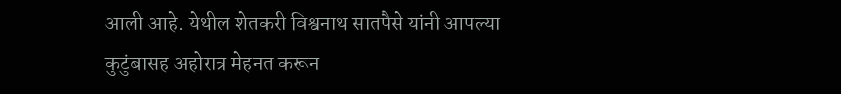आली आहे. येथील शेतकरी विश्वनाथ सातपैसे यांनी आपल्या कुटुंबासह अहोरात्र मेहनत करून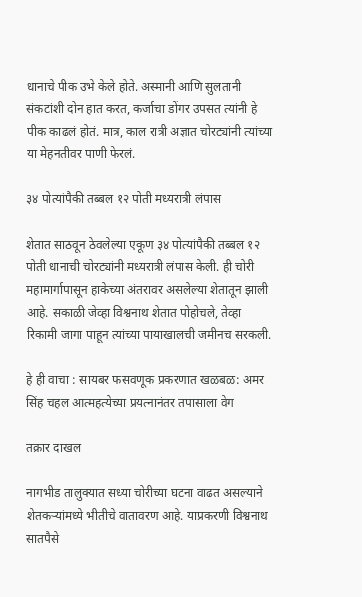धानाचे पीक उभे केले होते. अस्मानी आणि सुलतानी संकटांशी दोन हात करत, कर्जाचा डोंगर उपसत त्यांनी हे पीक काढलं होतं. मात्र, काल रात्री अज्ञात चोरट्यांनी त्यांच्या या मेहनतीवर पाणी फेरलं.

३४ पोत्यांपैकी तब्बल १२ पोती मध्यरात्री लंपास

शेतात साठवून ठेवलेल्या एकूण ३४ पोत्यांपैकी तब्बल १२ पोती धानाची चोरट्यांनी मध्यरात्री लंपास केली. ही चोरी महामार्गापासून हाकेच्या अंतरावर असलेल्या शेतातून झाली आहे. सकाळी जेव्हा विश्वनाथ शेतात पोहोचले, तेव्हा रिकामी जागा पाहून त्यांच्या पायाखालची जमीनच सरकली.

हे ही वाचा : सायबर फसवणूक प्रकरणात खळबळ: अमर सिंह चहल आत्महत्येच्या प्रयत्नानंतर तपासाला वेग

तक्रार दाखल

नागभीड तालुक्यात सध्या चोरीच्या घटना वाढत असल्याने शेतकऱ्यांमध्ये भीतीचे वातावरण आहे. याप्रकरणी विश्वनाथ सातपैसे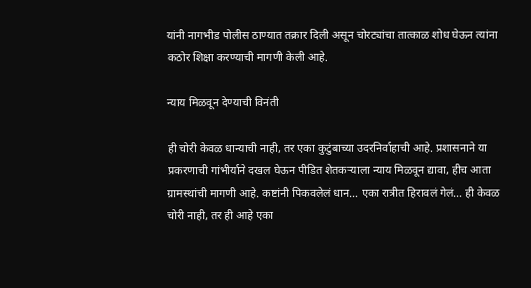यांनी नागभीड पोलीस ठाण्यात तक्रार दिली असून चोरट्यांचा तात्काळ शोध घेऊन त्यांना कठोर शिक्षा करण्याची मागणी केली आहे.

न्याय मिळवून देण्याची विनंती

ही चोरी केवळ धान्याची नाही, तर एका कुटुंबाच्या उदरनिर्वाहाची आहे. प्रशासनाने या प्रकरणाची गांभीर्याने दखल घेऊन पीडित शेतकऱ्याला न्याय मिळवून द्यावा, हीच आता ग्रामस्थांची मागणी आहे. कष्टांनी पिकवलेलं धान… एका रात्रीत हिरावलं गेलं… ही केवळ चोरी नाही, तर ही आहे एका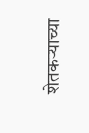शेतकऱ्याच्या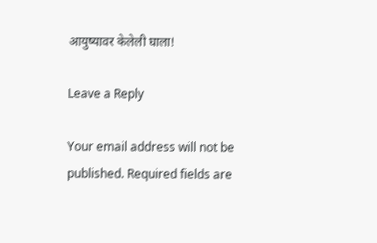आयुष्यावर केलेली घाला!

Leave a Reply

Your email address will not be published. Required fields are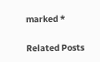marked *

Related Posts